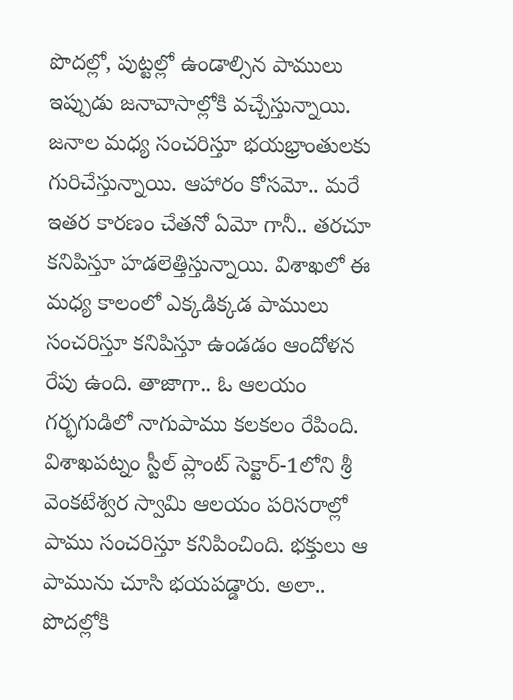పొదల్లో, పుట్టల్లో ఉండాల్సిన పాములు ఇప్పుడు జనావాసాల్లోకి వచ్చేస్తున్నాయి. జనాల మధ్య సంచరిస్తూ భయభ్రాంతులకు గురిచేస్తున్నాయి. ఆహారం కోసమో.. మరే ఇతర కారణం చేతనో ఏమో గానీ.. తరచూ కనిపిస్తూ హడలెత్తిస్తున్నాయి. విశాఖలో ఈ మధ్య కాలంలో ఎక్కడిక్కడ పాములు సంచరిస్తూ కనిపిస్తూ ఉండడం ఆందోళన రేపు ఉంది. తాజాగా.. ఓ ఆలయం గర్భగుడిలో నాగుపాము కలకలం రేపింది. విశాఖపట్నం స్టీల్ ప్లాంట్ సెక్టార్-1లోని శ్రీ వెంకటేశ్వర స్వామి ఆలయం పరిసరాల్లో పాము సంచరిస్తూ కనిపించింది. భక్తులు ఆ పామును చూసి భయపడ్డారు. అలా.. పొదల్లోకి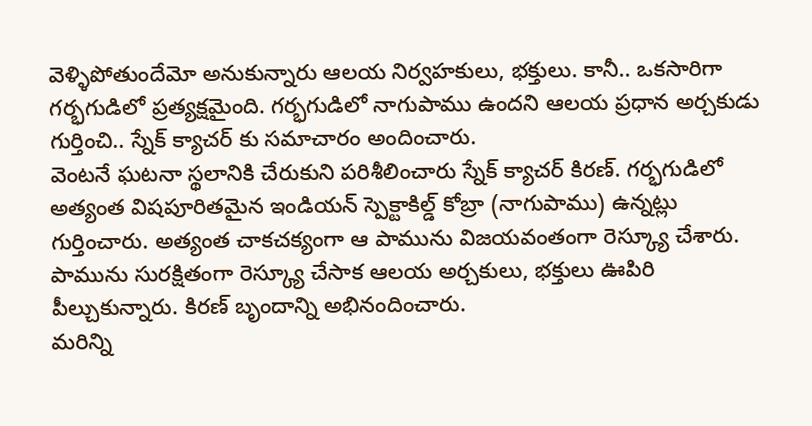వెళ్ళిపోతుందేమో అనుకున్నారు ఆలయ నిర్వహకులు, భక్తులు. కానీ.. ఒకసారిగా గర్భగుడిలో ప్రత్యక్షమైంది. గర్భగుడిలో నాగుపాము ఉందని ఆలయ ప్రధాన అర్చకుడు గుర్తించి.. స్నేక్ క్యాచర్ కు సమాచారం అందించారు.
వెంటనే ఘటనా స్థలానికి చేరుకుని పరిశీలించారు స్నేక్ క్యాచర్ కిరణ్. గర్భగుడిలో అత్యంత విషపూరితమైన ఇండియన్ స్పెక్టాకిల్డ్ కోబ్రా (నాగుపాము) ఉన్నట్లు గుర్తించారు. అత్యంత చాకచక్యంగా ఆ పామును విజయవంతంగా రెస్క్యూ చేశారు.
పామును సురక్షితంగా రెస్క్యూ చేసాక ఆలయ అర్చకులు, భక్తులు ఊపిరి పీల్చుకున్నారు. కిరణ్ బృందాన్ని అభినందించారు.
మరిన్ని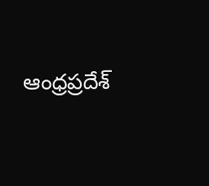ఆంధ్రప్రదేశ్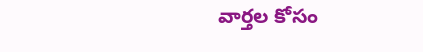వార్తల కోసం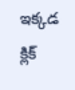ఇక్కడ క్లిక్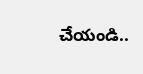చేయండి..